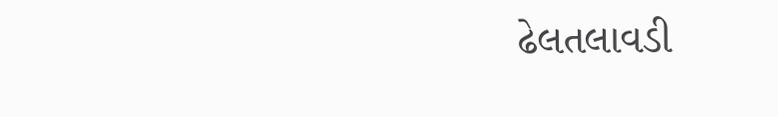ઢેલતલાવડી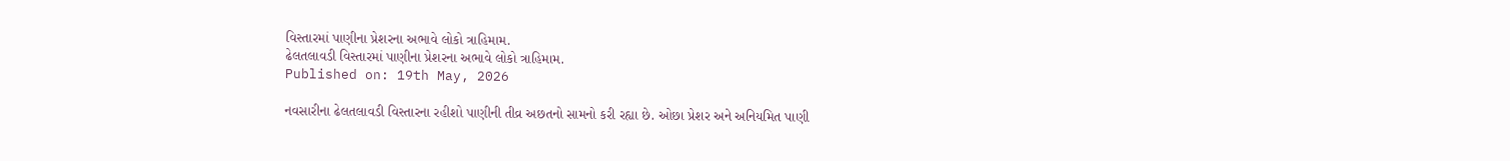વિસ્તારમાં પાણીના પ્રેશરના અભાવે લોકો ત્રાહિમામ.
ઢેલતલાવડી વિસ્તારમાં પાણીના પ્રેશરના અભાવે લોકો ત્રાહિમામ.
Published on: 19th May, 2026

નવસારીના ઢેલતલાવડી વિસ્તારના રહીશો પાણીની તીવ્ર અછતનો સામનો કરી રહ્યા છે. ઓછા પ્રેશર અને અનિયમિત પાણી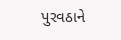પુરવઠાને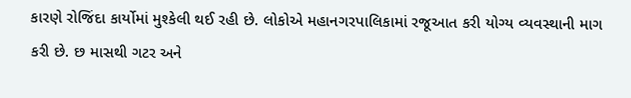કારણે રોજિંદા કાર્યોમાં મુશ્કેલી થઈ રહી છે. લોકોએ મહાનગરપાલિકામાં રજૂઆત કરી યોગ્ય વ્યવસ્થાની માગ કરી છે. છ માસથી ગટર અને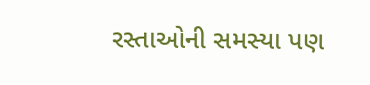રસ્તાઓની સમસ્યા પણ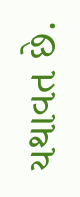યથાવત છે.